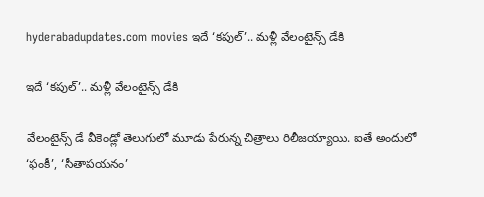hyderabadupdates.com movies ఇదే ‘కపుల్’.. మళ్లీ వేలంటైన్స్ డేకి

ఇదే ‘కపుల్’.. మళ్లీ వేలంటైన్స్ డేకి

వేలంటైన్స్ డే వీకెండ్లో తెలుగులో మూడు పేరున్న చిత్రాలు రిలీజయ్యాయి. ఐతే అందులో ‘ఫంకీ’, ‘సీతాపయనం’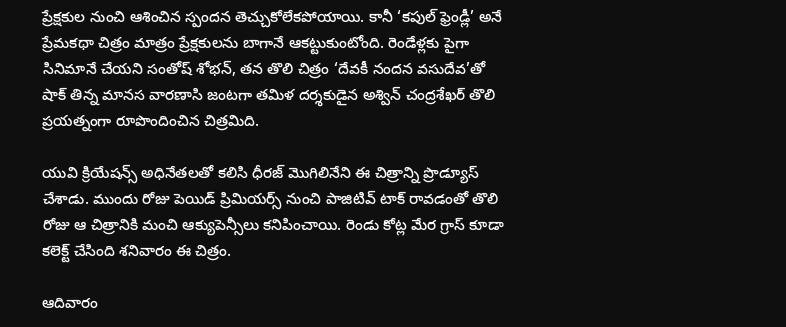ప్రేక్షకుల నుంచి ఆశించిన స్పందన తెచ్చుకోలేకపోయాయి. కానీ ‘కపుల్ ఫ్రెండ్లీ’ అనే ప్రేమకథా చిత్రం మాత్రం ప్రేక్షకులను బాగానే ఆకట్టుకుంటోంది. రెండేళ్లకు పైగా సినిమానే చేయని సంతోష్ శోభన్, తన తొలి చిత్రం ‘దేవకీ నందన వసుదేవ’తో షాక్ తిన్న మానస వారణాసి జంటగా తమిళ దర్శకుడైన అశ్విన్ చంద్రశేఖర్ తొలి ప్రయత్నంగా రూపొందించిన చిత్రమిది.

యువి క్రియేషన్స్ అధినేతలతో కలిసి ధీరజ్ మొగిలినేని ఈ చిత్రాన్ని ప్రొడ్యూస్ చేశాడు. ముందు రోజు పెయిడ్ ప్రిమియర్స్ నుంచి పాజిటివ్ టాక్ రావడంతో తొలి రోజు ఆ చిత్రానికి మంచి ఆక్యుపెన్సీలు కనిపించాయి. రెండు కోట్ల మేర గ్రాస్ కూడా కలెక్ట్ చేసింది శనివారం ఈ చిత్రం.

ఆదివారం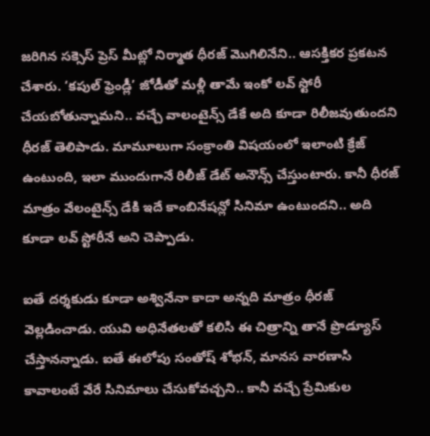జరిగిన సక్సెస్ ప్రెస్ మీట్లో నిర్మాత ధీరజ్ మొగిలినేని.. ఆసక్తికర ప్రకటన చేశారు. ‘కపుల్ ఫ్రెండ్లీ’ జోడీతో మళ్లీ తామే ఇంకో లవ్ స్టోరీ చేయబోతున్నామని.. వచ్చే వాలంటైన్స్ డేకే అది కూడా రిలీజవుతుందని ధీరజ్ తెలిపాడు. మామూలుగా సంక్రాంతి విషయంలో ఇలాంటి క్రేజ్ ఉంటుంది, ఇలా ముందుగానే రిలీజ్ డేట్ అనౌన్స్ చేస్తుంటారు. కానీ ధీరజ్ మాత్రం వేలంటైన్స్ డేకి ఇదే కాంబినేషన్లో సినిమా ఉంటుందని.. అది కూడా లవ్ స్టోరీనే అని చెప్పాడు.

ఐతే దర్శకుడు కూడా అశ్వినేనా కాదా అన్నది మాత్రం ధీరజ్ వెల్లడించాడు. యువి అధినేతలతో కలిసి ఈ చిత్రాన్ని తానే ప్రొడ్యూస్ చేస్తానన్నాడు. ఐతే ఈలోపు సంతోష్ శోభన్, మానస వారణాసి కావాలంటే వేరే సినిమాలు చేసుకోవచ్చని.. కానీ వచ్చే ప్రేమికుల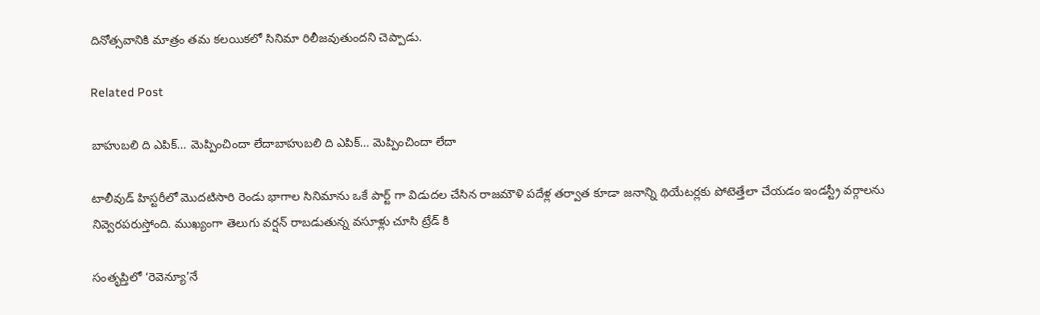దినోత్సవానికి మాత్రం తమ కలయికలో సినిమా రిలీజవుతుందని చెప్పాడు.

Related Post

బాహుబలి ది ఎపిక్… మెప్పించిందా లేదాబాహుబలి ది ఎపిక్… మెప్పించిందా లేదా

టాలీవుడ్ హిస్టరీలో మొదటిసారి రెండు భాగాల సినిమాను ఒకే పార్ట్ గా విడుదల చేసిన రాజమౌళి పదేళ్ల తర్వాత కూడా జనాన్ని థియేటర్లకు పోటెత్తేలా చేయడం ఇండస్ట్రీ వర్గాలను నివ్వెరపరుస్తోంది. ముఖ్యంగా తెలుగు వర్షన్ రాబడుతున్న వసూళ్లు చూసి ట్రేడ్ కి

సంతృప్తిలో ‘రెవెన్యూ’నే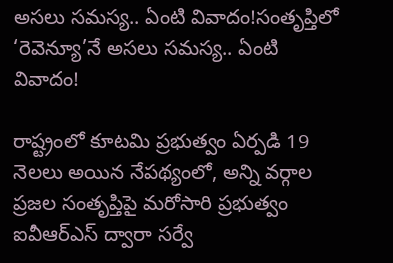అసలు సమస్య.. ఏంటి వివాదం!సంతృప్తిలో ‘రెవెన్యూ’నే అసలు సమస్య.. ఏంటి వివాదం!

రాష్ట్రంలో కూటమి ప్రభుత్వం ఏర్పడి 19 నెలలు అయిన నేపథ్యంలో, అన్ని వర్గాల ప్రజల సంతృప్తిపై మరోసారి ప్రభుత్వం ఐవీఆర్ఎస్ ద్వారా సర్వే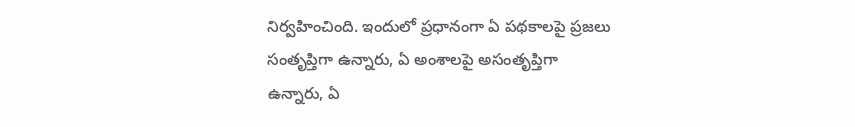నిర్వహించింది. ఇందులో ప్రధానంగా ఏ పథకాలపై ప్రజలు సంతృప్తిగా ఉన్నారు, ఏ అంశాలపై అసంతృప్తిగా ఉన్నారు, ఏ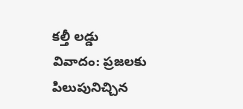కల్తీ లడ్డు వివాదం: ప్రజలకు పిలుపునిచ్చిన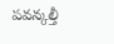పవన్కల్తీ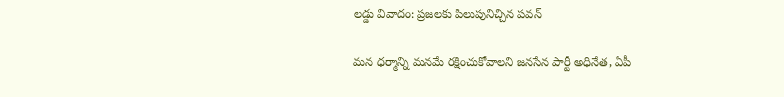లడ్డు వివాదం: ప్రజలకు పిలుపునిచ్చిన పవన్

మన ధర్మాన్ని మనమే రక్షించుకోవాలని జనసేన పార్టీ అధినేత, ఏపీ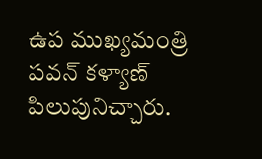ఉప ముఖ్యమంత్రి పవన్ కళ్యాణ్ పిలుపునిచ్చారు.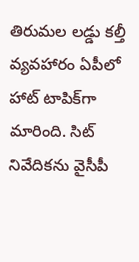తిరుమల లడ్డు కల్తీ వ్యవహారం ఏపీలో హాట్ టాపిక్‌గా మారింది. సిట్ నివేదికను వైసీపీ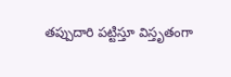తప్పుదారి పట్టిస్తూ విస్తృతంగా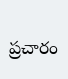ప్రచారం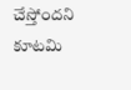చేస్తోందని కూటమి